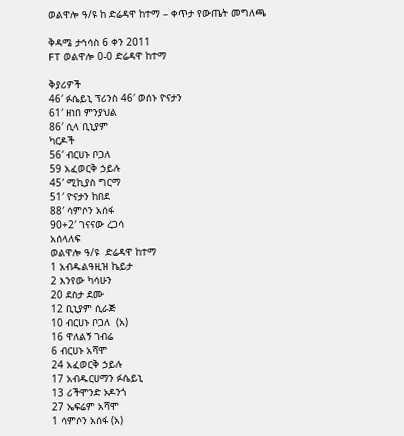ወልዋሎ ዓ/ዩ ከ ድሬዳዋ ከተማ – ቀጥታ የውጤት መግለጫ

ቅዳሜ ታኅሳስ 6 ቀን 2011
FT ወልዋሎ 0-0 ድሬዳዋ ከተማ

ቅያሪዎች
46′ ፉሴይኒ ፕሪንስ 46′ ወሰኑ ዮናታን
61′ ዘነበ ምንያህል
86′ ሲላ ቢኒያም
ካርዶች
56′ ብርሀኑ ቦጋለ
59 አፈወርቅ ኃይሉ
45′ ሚኪያስ ግርማ
51′ ዮናታን ከበደ
88′ ሳምሶን አሰፋ
90+2′ ገናናው ረጋሳ
አሰላለፍ
ወልዋሎ ዓ/ዩ  ድሬዳዋ ከተማ
1 አብዱልዓዚዝ ኬይታ
2 እንየው ካሳሁን
20 ደስታ ደሙ
12 ቢኒያም ሲራጅ
10 ብርሀኑ ቦጋለ  (አ)
16 ዋለልኝ ገብሬ
6 ብርሀኑ አሻሞ
24 አፈወርቅ ኃይሉ
17 አብዱርሀማን ፉሴይኒ
13 ሪችሞንድ ኦዶንጎ
27 ኤፍሬም አሻሞ
1 ሳምሶን አሰፋ (አ)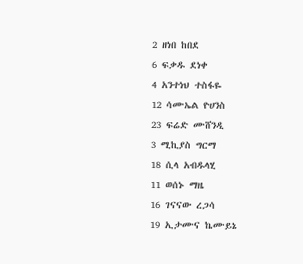2 ዘነበ ከበደ
6 ፍቃዱ ደነቀ
4 አንተነህ ተስፋዬ
12 ሳሙኤል ዮሀንስ
23 ፍሬድ ሙሸንዲ
3 ሚኪያስ ግርማ
18 ሲላ አብዱላሂ
11 ወሰኑ ማዜ
16 ገናናው ረጋሳ
19 ኢታሙና ኬሙይኔ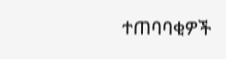ተጠባባቂዎች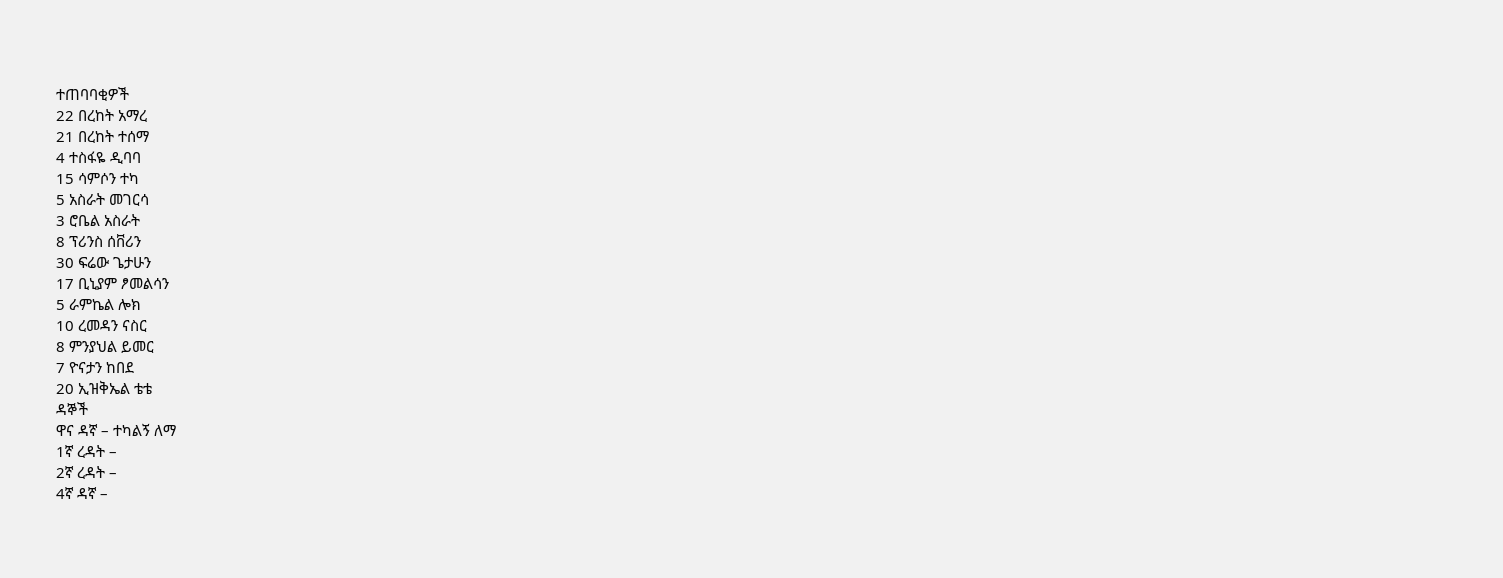ተጠባባቂዎች
22 በረከት አማረ
21 በረከት ተሰማ
4 ተስፋዬ ዲባባ
15 ሳምሶን ተካ
5 አስራት መገርሳ
3 ሮቤል አስራት
8 ፕሪንስ ሰቨሪን
30 ፍሬው ጌታሁን
17 ቢኒያም ፆመልሳን
5 ራምኬል ሎክ
10 ረመዳን ናስር
8 ምንያህል ይመር
7 ዮናታን ከበደ
20 ኢዝቅኤል ቴቴ
ዳኞች
ዋና ዳኛ – ተካልኝ ለማ
1ኛ ረዳት –
2ኛ ረዳት –
4ኛ ዳኛ –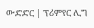ውድድር | ፕሪምየር ሊግ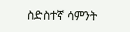ስድስተኛ ሳምንት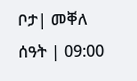ቦታ| መቐለ
ሰዓት | 09:00